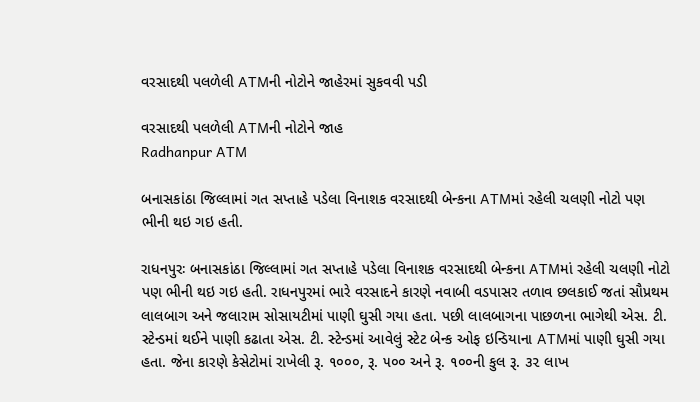વરસાદથી પલળેલી ATMની નોટોને જાહેરમાં સુકવવી પડી

વરસાદથી પલળેલી ATMની નોટોને જાહ
Radhanpur ATM

બનાસકાંઠા જિલ્લામાં ગત સપ્તાહે પડેલા વિનાશક વરસાદથી બેન્કના ATMમાં રહેલી ચલણી નોટો પણ ભીની થઇ ગઇ હતી.

રાધનપુરઃ બનાસકાંઠા જિલ્લામાં ગત સપ્તાહે પડેલા વિનાશક વરસાદથી બેન્કના ATMમાં રહેલી ચલણી નોટો પણ ભીની થઇ ગઇ હતી. રાધનપુરમાં ભારે વરસાદને કારણે નવાબી વડપાસર તળાવ છલકાઈ જતાં સૌપ્રથમ લાલબાગ અને જલારામ સોસાયટીમાં પાણી ઘુસી ગયા હતા. પછી લાલબાગના પાછળના ભાગેથી એસ. ટી. સ્ટેન્ડમાં થઈને પાણી કઢાતા એસ. ટી. સ્ટેન્ડમાં આવેલું સ્ટેટ બેન્ક ઓફ ઇન્ડિયાના ATMમાં પાણી ઘુસી ગયા હતા. જેના કારણે કેસેટોમાં રાખેલી રૂ. ૧૦૦૦, રૂ. ૫૦૦ અને રૂ. ૧૦૦ની કુલ રૂ. ૩૨ લાખ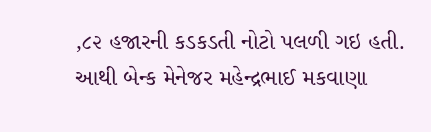,૮૨ હજારની કડકડતી નોટો પલળી ગઇ હતી. આથી બેન્ક મેનેજર મહેન્દ્રભાઈ મકવાણા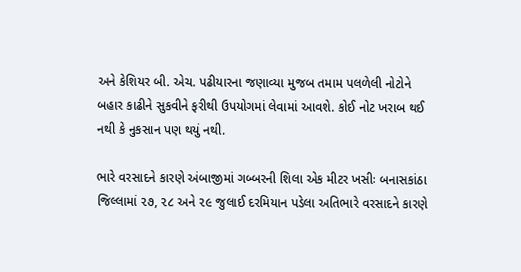અને કેશિયર બી. એચ. પઢીયારના જણાવ્યા મુજબ તમામ પલળેલી નોટોને બહાર કાઢીને સુકવીને ફરીથી ઉપયોગમાં લેવામાં આવશે. કોઈ નોટ ખરાબ થઈ નથી કે નુકસાન પણ થયું નથી.

ભારે વરસાદને કારણે અંબાજીમાં ગબ્બરની શિલા એક મીટર ખસીઃ બનાસકાંઠા જિલ્લામાં ૨૭, ૨૮ અને ૨૯ જુલાઈ દરમિયાન પડેલા અતિભારે વરસાદને કારણે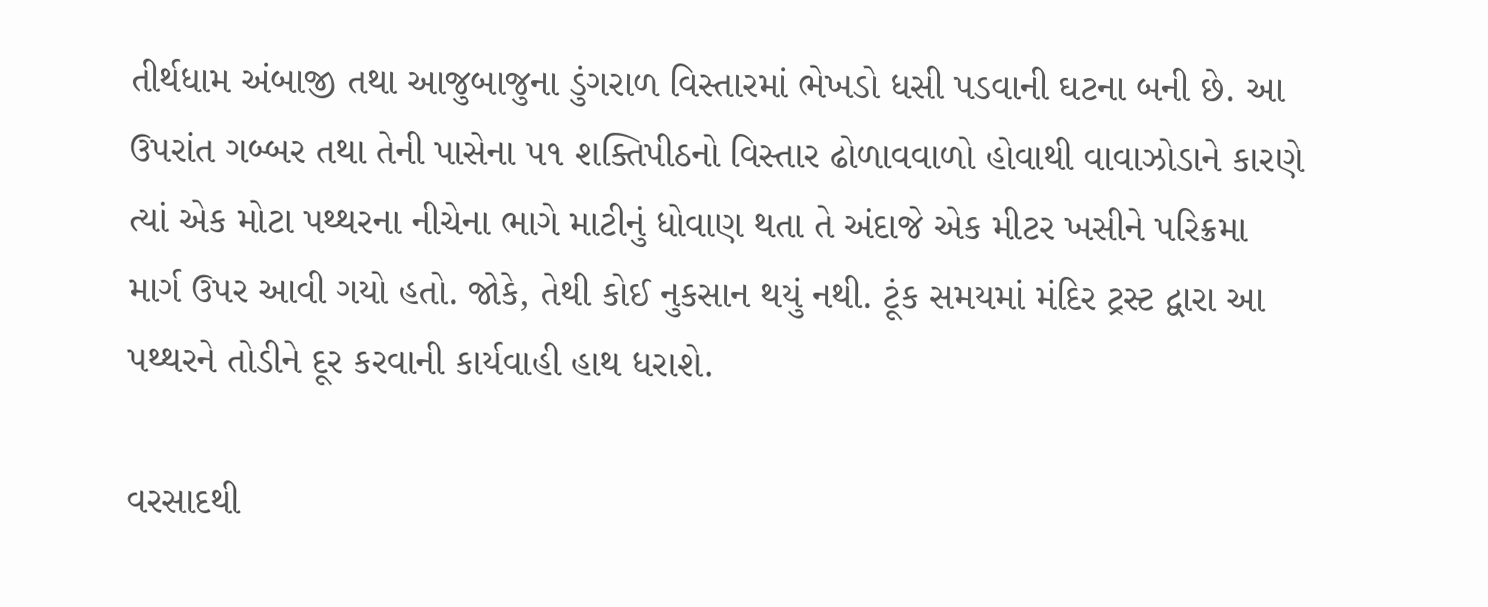તીર્થધામ અંબાજી તથા આજુબાજુના ડુંગરાળ વિસ્તારમાં ભેખડો ધસી પડવાની ઘટના બની છે. આ ઉપરાંત ગબ્બર તથા તેની પાસેના ૫૧ શક્તિપીઠનો વિસ્તાર ઢોળાવવાળો હોવાથી વાવાઝોડાને કારણે ત્યાં એક મોટા પથ્થરના નીચેના ભાગે માટીનું ધોવાણ થતા તે અંદાજે એક મીટર ખસીને પરિક્રમા માર્ગ ઉપર આવી ગયો હતો. જોકે, તેથી કોઈ નુકસાન થયું નથી. ટૂંક સમયમાં મંદિર ટ્રસ્ટ દ્વારા આ પથ્થરને તોડીને દૂર કરવાની કાર્યવાહી હાથ ધરાશે.

વરસાદથી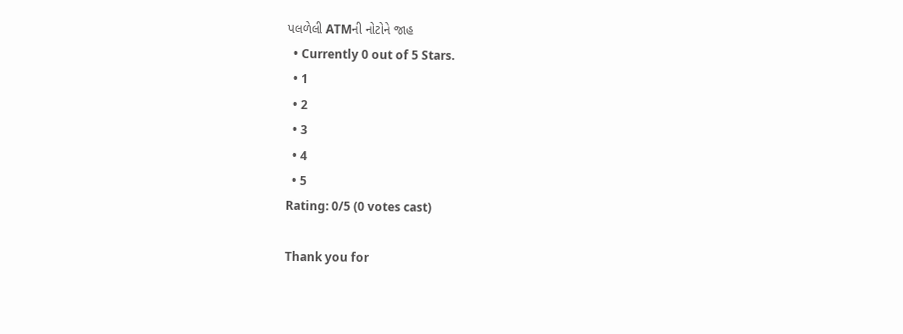પલળેલી ATMની નોટોને જાહ
  • Currently 0 out of 5 Stars.
  • 1
  • 2
  • 3
  • 4
  • 5
Rating: 0/5 (0 votes cast)

Thank you for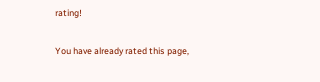rating!

You have already rated this page,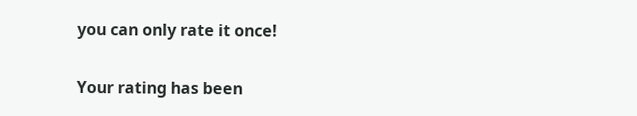you can only rate it once!

Your rating has been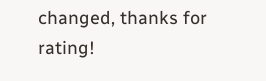changed, thanks for rating!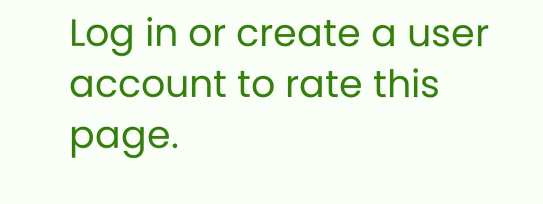Log in or create a user account to rate this page.